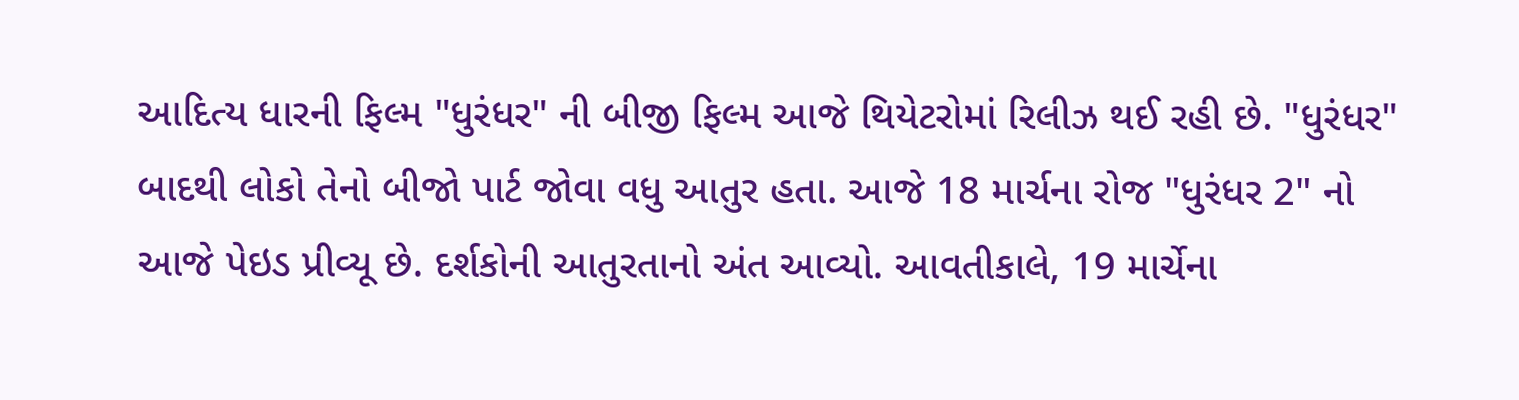આદિત્ય ધારની ફિલ્મ "ધુરંધર" ની બીજી ફિલ્મ આજે થિયેટરોમાં રિલીઝ થઈ રહી છે. "ધુરંધર" બાદથી લોકો તેનો બીજો પાર્ટ જોવા વધુ આતુર હતા. આજે 18 માર્ચના રોજ "ધુરંધર 2" નો આજે પેઇડ પ્રીવ્યૂ છે. દર્શકોની આતુરતાનો અંત આવ્યો. આવતીકાલે, 19 માર્ચેના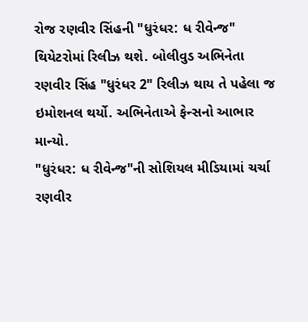રોજ રણવીર સિંહની "ધુરંધર: ધ રીવેન્જ" થિયેટરોમાં રિલીઝ થશે. બોલીવુડ અભિનેતા રણવીર સિંહ "ધુરંધર 2" રિલીઝ થાય તે પહેલા જ ઇમોશનલ થર્યો. અભિનેતાએ ફેન્સનો આભાર માન્યો.
"ધુરંધર: ધ રીવેન્જ"ની સોશિયલ મીડિયામાં ચર્ચા
રણવીર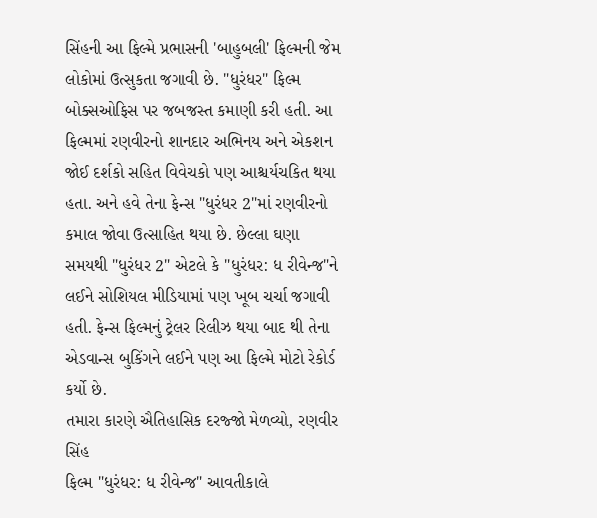સિંહની આ ફિલ્મે પ્રભાસની 'બાહુબલી' ફિલ્મની જેમ લોકોમાં ઉત્સુકતા જગાવી છે. "ધુરંધર" ફિલ્મ બોક્સઓફિસ પર જબજસ્ત કમાણી કરી હતી. આ ફિલ્મમાં રણવીરનો શાનદાર અભિનય અને એકશન જોઈ દર્શકો સહિત વિવેચકો પણ આશ્ચર્યચકિત થયા હતા. અને હવે તેના ફેન્સ "ધુરંધર 2"માં રણવીરનો કમાલ જોવા ઉત્સાહિત થયા છે. છેલ્લા ઘણા સમયથી "ધુરંધર 2" એટલે કે "ધુરંધર: ધ રીવેન્જ"ને લઈને સોશિયલ મીડિયામાં પણ ખૂબ ચર્ચા જગાવી હતી. ફેન્સ ફિલ્મનું ટ્રેલર રિલીઝ થયા બાદ થી તેના એડવાન્સ બુકિંગને લઈને પણ આ ફિલ્મે મોટો રેકોર્ડ કર્યો છે.
તમારા કારણે ઐતિહાસિક દરજ્જો મેળવ્યો, રણવીર સિંહ
ફિલ્મ "ધુરંધર: ધ રીવેન્જ" આવતીકાલે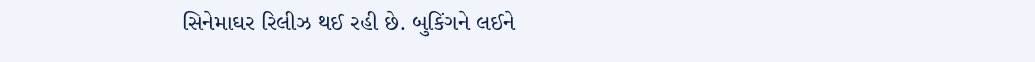સિનેમાઘર રિલીઝ થઈ રહી છે. બુકિંગને લઈને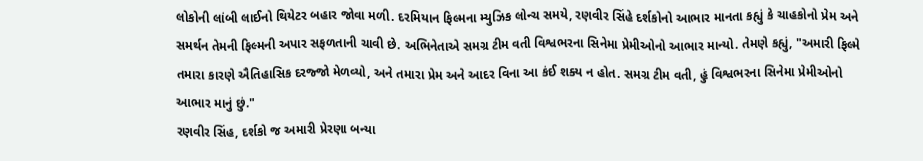લોકોની લાંબી લાઈનો થિયેટર બહાર જોવા મળી. દરમિયાન ફિલ્મના મ્યુઝિક લોન્ચ સમયે, રણવીર સિંહે દર્શકોનો આભાર માનતા કહ્યું કે ચાહકોનો પ્રેમ અને સમર્થન તેમની ફિલ્મની અપાર સફળતાની ચાવી છે. અભિનેતાએ સમગ્ર ટીમ વતી વિશ્વભરના સિનેમા પ્રેમીઓનો આભાર માન્યો. તેમણે કહ્યું, "અમારી ફિલ્મે તમારા કારણે ઐતિહાસિક દરજ્જો મેળવ્યો, અને તમારા પ્રેમ અને આદર વિના આ કંઈ શક્ય ન હોત. સમગ્ર ટીમ વતી, હું વિશ્વભરના સિનેમા પ્રેમીઓનો આભાર માનું છું."
રણવીર સિંહ, દર્શકો જ અમારી પ્રેરણા બન્યા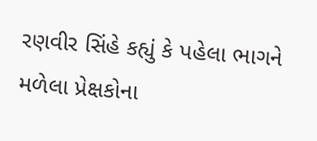રણવીર સિંહે કહ્યું કે પહેલા ભાગને મળેલા પ્રેક્ષકોના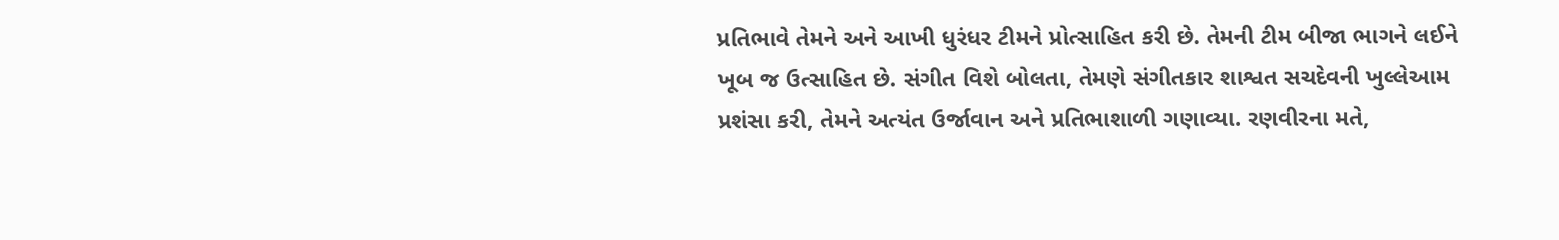પ્રતિભાવે તેમને અને આખી ધુરંધર ટીમને પ્રોત્સાહિત કરી છે. તેમની ટીમ બીજા ભાગને લઈને ખૂબ જ ઉત્સાહિત છે. સંગીત વિશે બોલતા, તેમણે સંગીતકાર શાશ્વત સચદેવની ખુલ્લેઆમ પ્રશંસા કરી, તેમને અત્યંત ઉર્જાવાન અને પ્રતિભાશાળી ગણાવ્યા. રણવીરના મતે,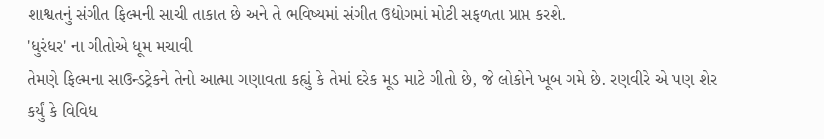શાશ્વતનું સંગીત ફિલ્મની સાચી તાકાત છે અને તે ભવિષ્યમાં સંગીત ઉદ્યોગમાં મોટી સફળતા પ્રાપ્ત કરશે.
'ધુરંધર' ના ગીતોએ ધૂમ મચાવી
તેમણે ફિલ્મના સાઉન્ડટ્રેકને તેનો આત્મા ગણાવતા કહ્યું કે તેમાં દરેક મૂડ માટે ગીતો છે, જે લોકોને ખૂબ ગમે છે. રણવીરે એ પણ શેર કર્યું કે વિવિધ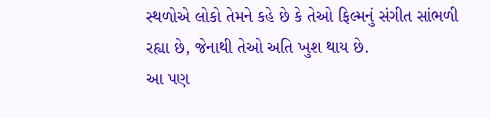સ્થળોએ લોકો તેમને કહે છે કે તેઓ ફિલ્મનું સંગીત સાંભળી રહ્યા છે, જેનાથી તેઓ અતિ ખુશ થાય છે.
આ પણ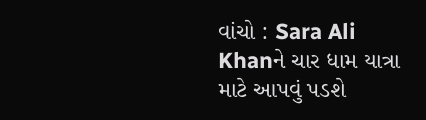વાંચો : Sara Ali Khanને ચાર ધામ યાત્રા માટે આપવું પડશે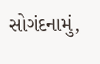સોગંદનામું,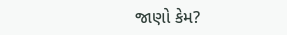જાણો કેમ?